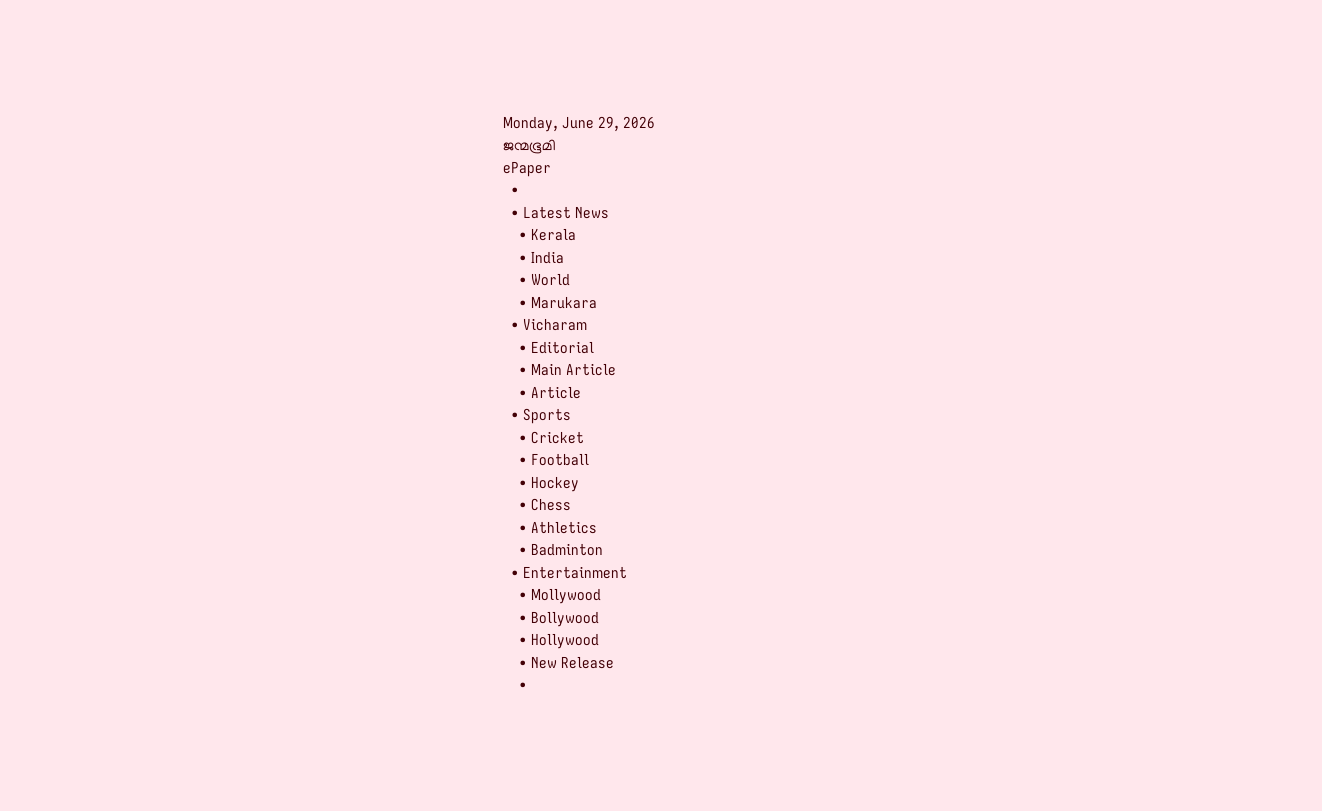Monday, June 29, 2026
ജന്മഭൂമി
ePaper
  •
  • Latest News
    • Kerala
    • India
    • World
    • Marukara
  • Vicharam
    • Editorial
    • Main Article
    • Article
  • Sports
    • Cricket
    • Football
    • Hockey
    • Chess
    • Athletics
    • Badminton
  • Entertainment
    • Mollywood
    • Bollywood
    • Hollywood
    • New Release
    •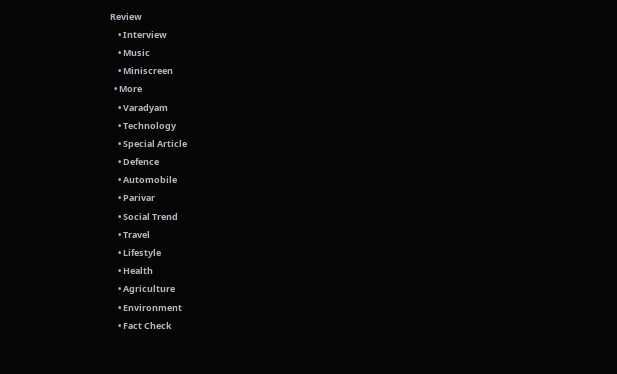Review
    • Interview
    • Music
    • Miniscreen
  • More
    • Varadyam
    • Technology
    • Special Article
    • Defence
    • Automobile
    • Parivar
    • Social Trend
    • Travel
    • Lifestyle
    • Health
    • Agriculture
    • Environment
    • Fact Check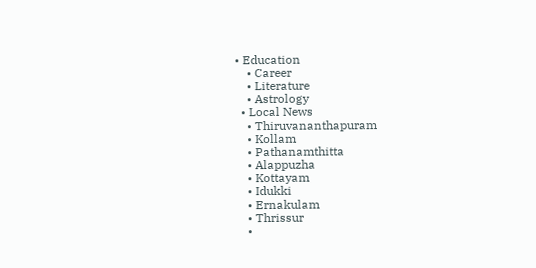• Education
    • Career
    • Literature
    • Astrology
  • Local News
    • Thiruvananthapuram
    • Kollam
    • Pathanamthitta
    • Alappuzha
    • Kottayam
    • Idukki
    • Ernakulam
    • Thrissur
    •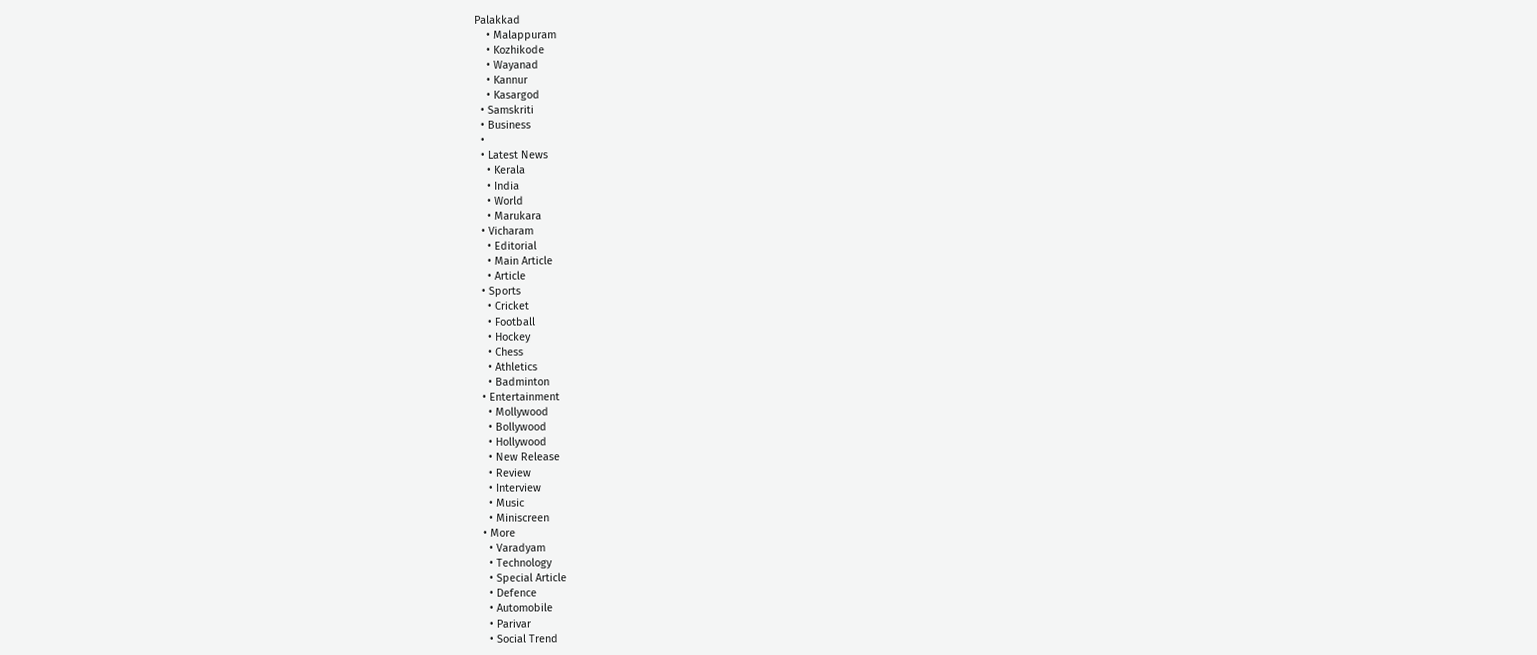Palakkad
    • Malappuram
    • Kozhikode
    • Wayanad
    • Kannur
    • Kasargod
  • Samskriti
  • Business
  •
  • Latest News
    • Kerala
    • India
    • World
    • Marukara
  • Vicharam
    • Editorial
    • Main Article
    • Article
  • Sports
    • Cricket
    • Football
    • Hockey
    • Chess
    • Athletics
    • Badminton
  • Entertainment
    • Mollywood
    • Bollywood
    • Hollywood
    • New Release
    • Review
    • Interview
    • Music
    • Miniscreen
  • More
    • Varadyam
    • Technology
    • Special Article
    • Defence
    • Automobile
    • Parivar
    • Social Trend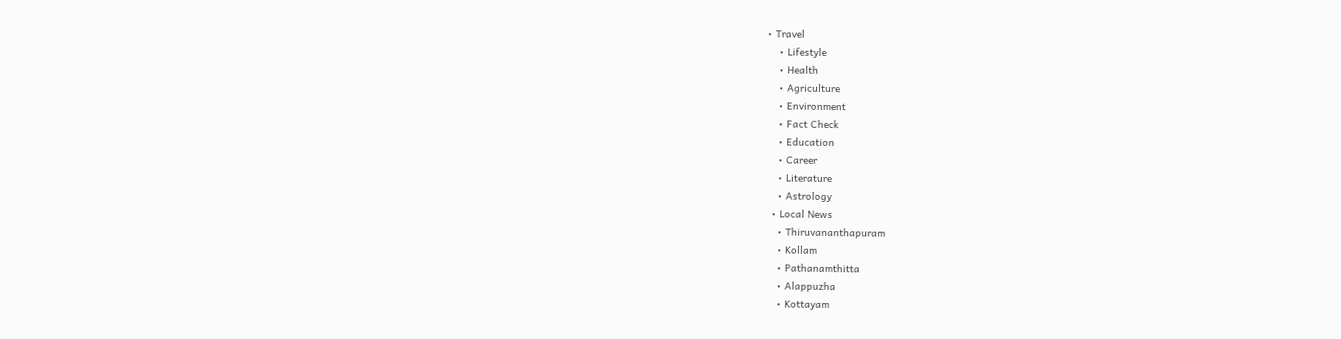• Travel
    • Lifestyle
    • Health
    • Agriculture
    • Environment
    • Fact Check
    • Education
    • Career
    • Literature
    • Astrology
  • Local News
    • Thiruvananthapuram
    • Kollam
    • Pathanamthitta
    • Alappuzha
    • Kottayam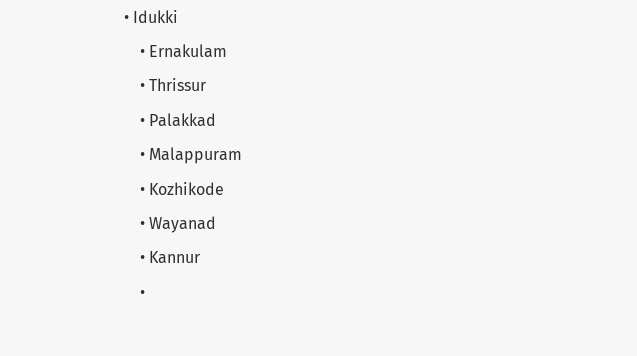• Idukki
    • Ernakulam
    • Thrissur
    • Palakkad
    • Malappuram
    • Kozhikode
    • Wayanad
    • Kannur
    •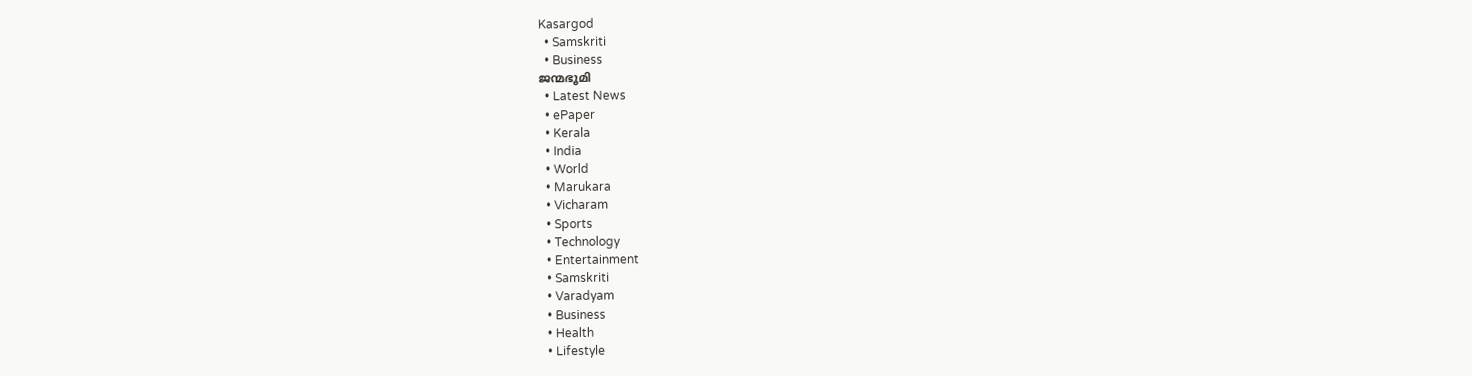Kasargod
  • Samskriti
  • Business
ജന്മഭൂമി
  • Latest News
  • ePaper
  • Kerala
  • India
  • World
  • Marukara
  • Vicharam
  • Sports
  • Technology
  • Entertainment
  • Samskriti
  • Varadyam
  • Business
  • Health
  • Lifestyle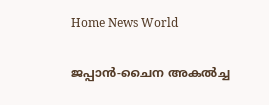Home News World

ജപ്പാന്‍-ചൈന അകല്‍ച്ച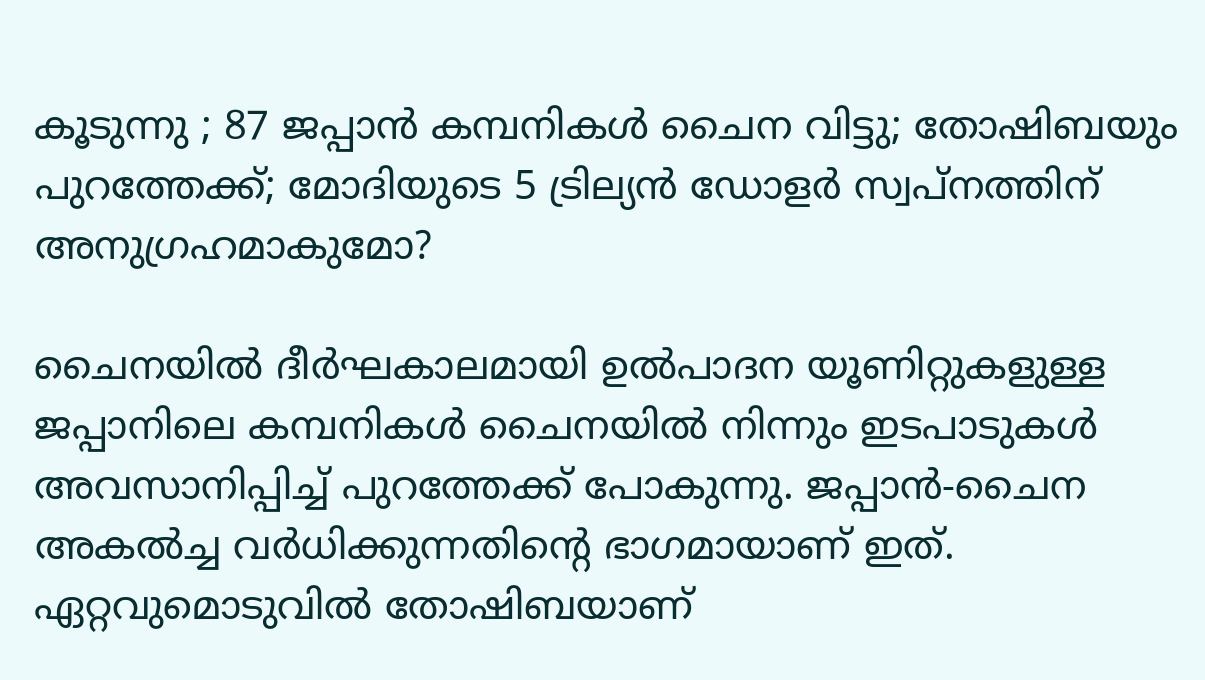കൂടുന്നു ; 87 ജപ്പാന്‍ കമ്പനികള്‍ ചൈന വിട്ടു; തോഷിബയും പുറത്തേക്ക്; മോദിയുടെ 5 ട്രില്യന്‍ ഡോളര്‍ സ്വപ്നത്തിന് അനുഗ്രഹമാകുമോ?

ചൈനയില്‍ ദീര്‍ഘകാലമായി ഉല്‍പാദന യൂണിറ്റുകളുള്ള ജപ്പാനിലെ കമ്പനികള്‍ ചൈനയില്‍ നിന്നും ഇടപാടുകള്‍ അവസാനിപ്പിച്ച് പുറത്തേക്ക് പോകുന്നു. ജപ്പാന്‍-ചൈന അകല്‍ച്ച വര്‍ധിക്കുന്നതിന്റെ ഭാഗമായാണ് ഇത്. ഏറ്റവുമൊടുവില്‍ തോഷിബയാണ്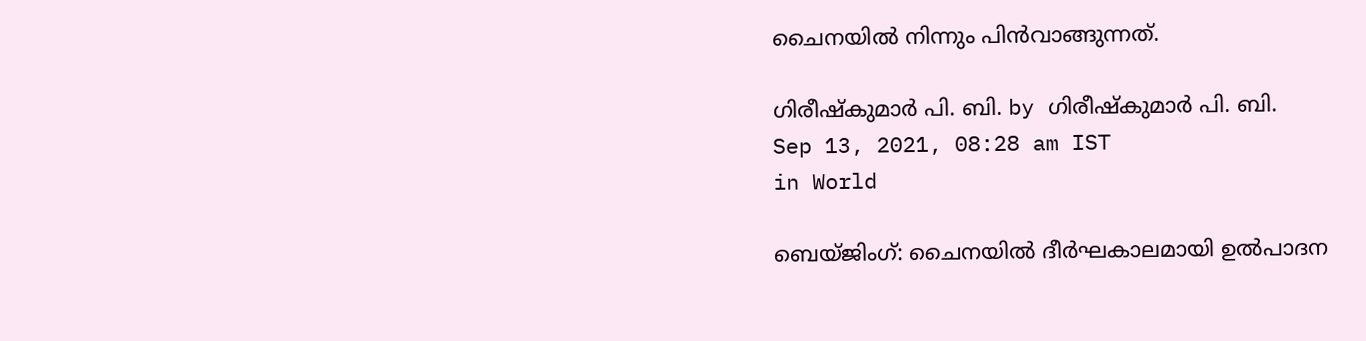ചൈനയില്‍ നിന്നും പിന്‍വാങ്ങുന്നത്.

ഗിരീഷ്‌കുമാര്‍ പി. ബി. by ഗിരീഷ്‌കുമാര്‍ പി. ബി.
Sep 13, 2021, 08:28 am IST
in World

ബെയ്ജിംഗ്: ചൈനയില്‍ ദീര്‍ഘകാലമായി ഉല്‍പാദന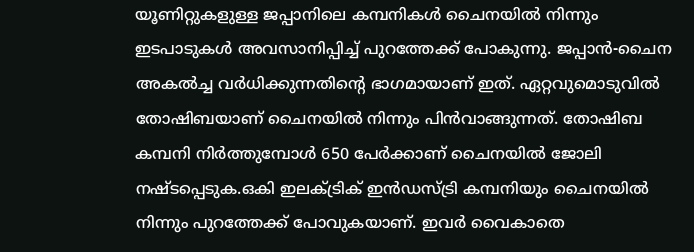യൂണിറ്റുകളുള്ള ജപ്പാനിലെ കമ്പനികള്‍ ചൈനയില്‍ നിന്നും ഇടപാടുകള്‍ അവസാനിപ്പിച്ച് പുറത്തേക്ക് പോകുന്നു. ജപ്പാന്‍-ചൈന അകല്‍ച്ച വര്‍ധിക്കുന്നതിന്റെ ഭാഗമായാണ് ഇത്. ഏറ്റവുമൊടുവില്‍ തോഷിബയാണ് ചൈനയില്‍ നിന്നും പിന്‍വാങ്ങുന്നത്. തോഷിബ കമ്പനി നിര്‍ത്തുമ്പോള്‍ 650 പേര്‍ക്കാണ് ചൈനയില്‍ ജോലി നഷ്ടപ്പെടുക.ഒകി ഇലക്ട്രിക് ഇന്‍ഡസ്ട്രി കമ്പനിയും ചൈനയില്‍ നിന്നും പുറത്തേക്ക് പോവുകയാണ്. ഇവര്‍ വൈകാതെ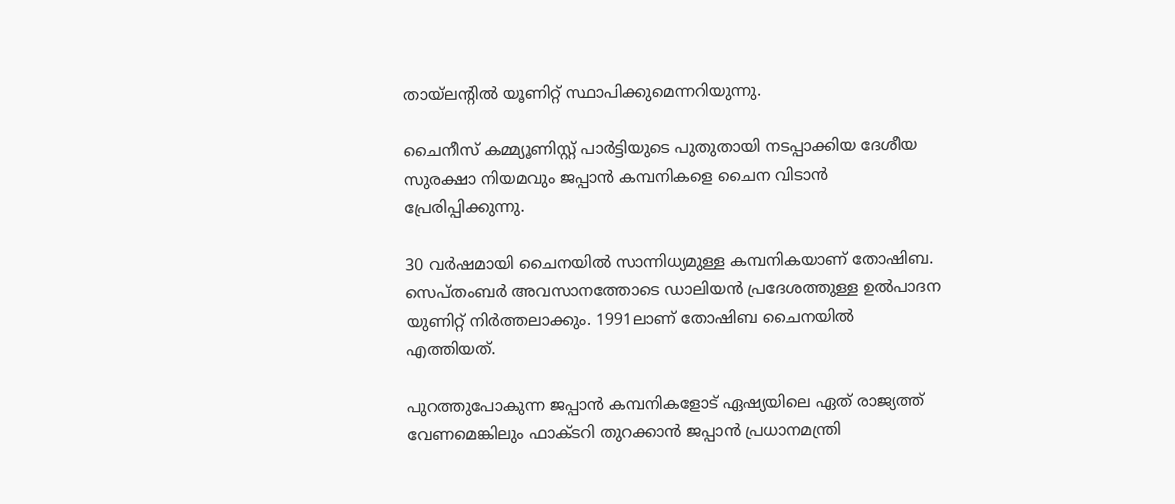തായ്‌ലന്‍റില്‍ യൂണിറ്റ് സ്ഥാപിക്കുമെന്നറിയുന്നു.

ചൈനീസ് കമ്മ്യൂണിസ്റ്റ് പാര്‍ട്ടിയുടെ പുതുതായി നടപ്പാക്കിയ ദേശീയ സുരക്ഷാ നിയമവും ജപ്പാന്‍ കമ്പനികളെ ചൈന വിടാന്‍ പ്രേരിപ്പിക്കുന്നു.

30 വര്‍ഷമായി ചൈനയില്‍ സാന്നിധ്യമുള്ള കമ്പനികയാണ് തോഷിബ. സെപ്തംബര്‍ അവസാനത്തോടെ ഡാലിയന്‍ പ്രദേശത്തുള്ള ഉല്‍പാദന യുണിറ്റ് നിര്‍ത്തലാക്കും. 1991ലാണ് തോഷിബ ചൈനയില്‍ എത്തിയത്.

പുറത്തുപോകുന്ന ജപ്പാന്‍ കമ്പനികളോട് ഏഷ്യയിലെ ഏത് രാജ്യത്ത് വേണമെങ്കിലും ഫാക്ടറി തുറക്കാന്‍ ജപ്പാന്‍ പ്രധാനമന്ത്രി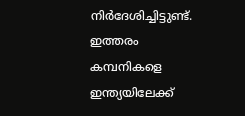നിര്‍ദേശിച്ചിട്ടുണ്ട്. ഇത്തരം കമ്പനികളെ ഇന്ത്യയിലേക്ക്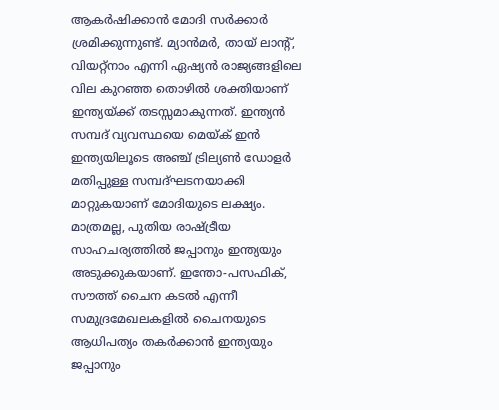ആകര്‍ഷിക്കാന്‍ മോദി സര്‍ക്കാര്‍ ശ്രമിക്കുന്നുണ്ട്. മ്യാന്‍മര്‍, തായ് ലാന്‍റ്, വിയറ്റ്നാം എന്നി ഏഷ്യന്‍ രാജ്യങ്ങളിലെ വില കുറഞ്ഞ തൊഴില്‍ ശക്തിയാണ് ഇന്ത്യയ്‌ക്ക് തടസ്സമാകുന്നത്. ഇന്ത്യന്‍ സമ്പദ് വ്യവസ്ഥയെ മെയ്‌ക് ഇന്‍ ഇന്ത്യയിലൂടെ അഞ്ച് ട്രില്യണ്‍ ഡോളര്‍ മതിപ്പുള്ള സമ്പദ്ഘടനയാക്കി മാറ്റുകയാണ് മോദിയുടെ ലക്ഷ്യം. മാത്രമല്ല, പുതിയ രാഷ്‌ട്രീയ സാഹചര്യത്തില്‍ ജപ്പാനും ഇന്ത്യയും അടുക്കുകയാണ്. ഇന്തോ-പസഫിക്, സൗത്ത് ചൈന കടല്‍ എന്നീ സമുദ്രമേഖലകളില്‍ ചൈനയുടെ ആധിപത്യം തകര്‍ക്കാന്‍ ഇന്ത്യയും ജപ്പാനും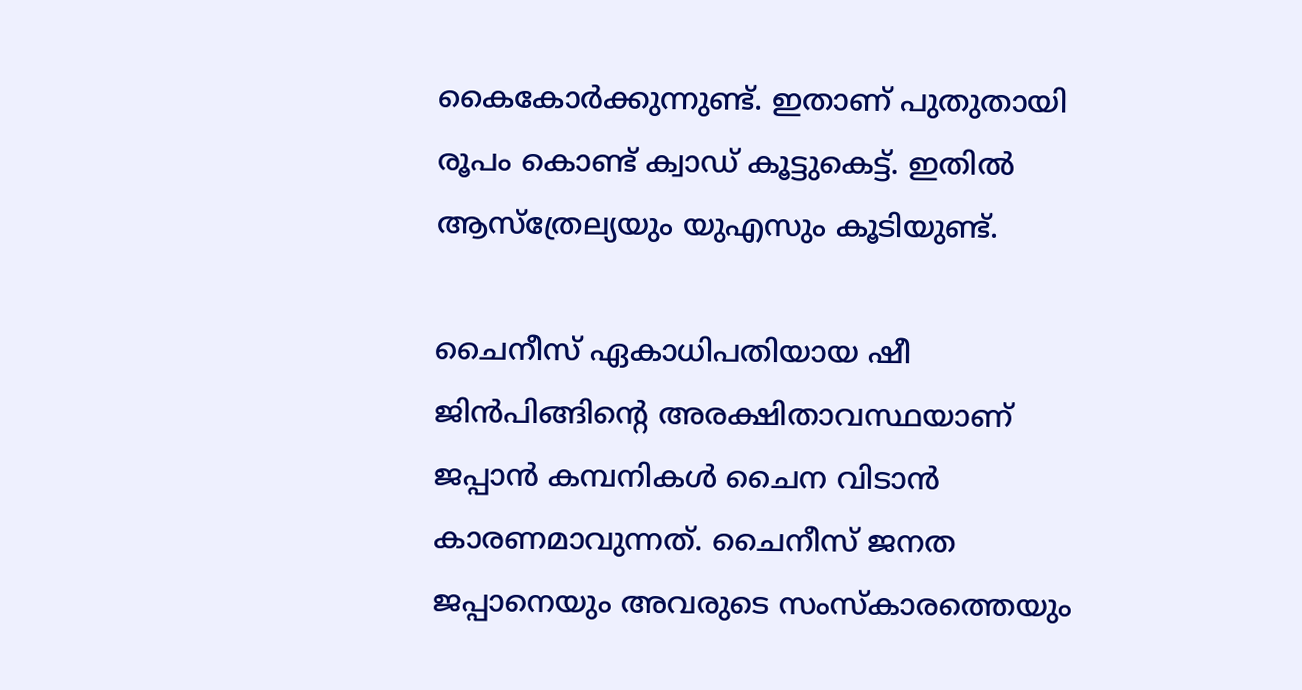കൈകോര്‍ക്കുന്നുണ്ട്. ഇതാണ് പുതുതായി രൂപം കൊണ്ട് ക്വാഡ് കൂട്ടുകെട്ട്. ഇതില്‍ ആസ്ത്രേല്യയും യുഎസും കൂടിയുണ്ട്.

ചൈനീസ് ഏകാധിപതിയായ ഷീ ജിന്‍പിങ്ങിന്റെ അരക്ഷിതാവസ്ഥയാണ് ജപ്പാന്‍ കമ്പനികള്‍ ചൈന വിടാന്‍ കാരണമാവുന്നത്. ചൈനീസ് ജനത ജപ്പാനെയും അവരുടെ സംസ്‌കാരത്തെയും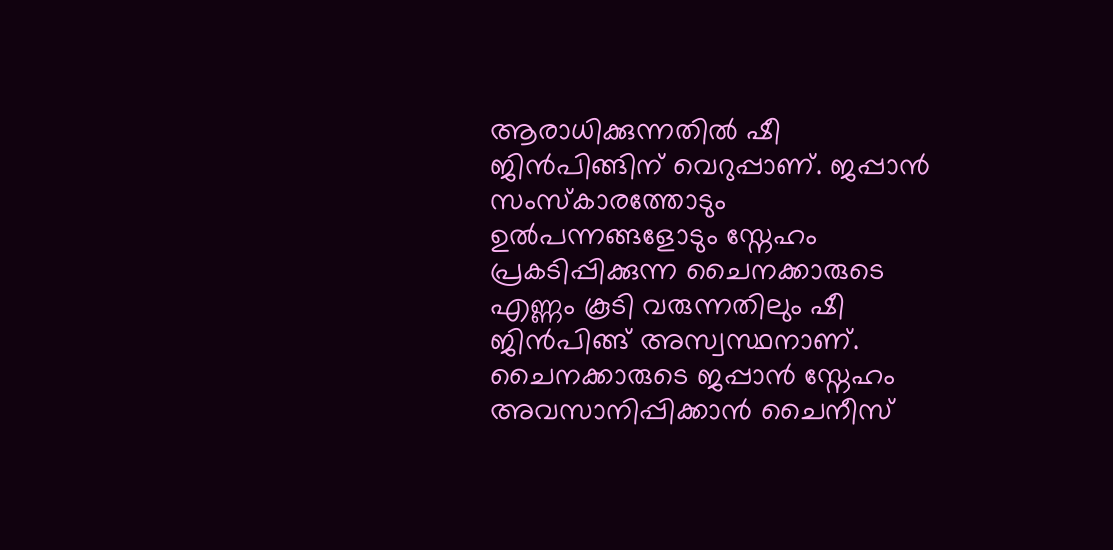ആരാധിക്കുന്നതില്‍ ഷീ ജിന്‍പിങ്ങിന് വെറുപ്പാണ്. ജപ്പാന്‍ സംസ്കാരത്തോടും ഉല്‍പന്നങ്ങളോടും സ്നേഹം പ്രകടിപ്പിക്കുന്ന ചൈനക്കാരുടെ എണ്ണം കൂടി വരുന്നതിലും ഷീ ജിന്‍പിങ്ങ് അസ്വസ്ഥനാണ്.  ചൈനക്കാരുടെ ജപ്പാന്‍ സ്നേഹം അവസാനിപ്പിക്കാന്‍ ചൈനീസ്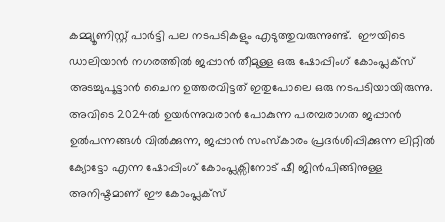കമ്മ്യൂണിസ്റ്റ് പാര്‍ട്ടി പല നടപടികളും എടുത്തുവരുന്നുണ്ട്.  ഈയിടെ ഡാലിയാന്‍ നഗരത്തില്‍ ജപ്പാന്‍ തീമുള്ള ഒരു ഷോപ്പിംഗ് കോംപ്ലക്‌സ് അടച്ചുപൂട്ടാന്‍ ചൈന ഉത്തരവിട്ടത് ഇതുപോലെ ഒരു നടപടിയായിരുന്നു. അവിടെ 2024ല്‍ ഉയര്‍ന്നുവരാന്‍ പോകുന്ന പരമ്പരാഗത ജപ്പാന്‍ ഉല്‍പന്നങ്ങള്‍ വില്‍ക്കുന്ന, ജപ്പാന്‍ സംസ്കാരം പ്രദര്‍ശിപ്പിക്കുന്ന ലിറ്റില്‍ ക്യോട്ടോ എന്ന ഷോപ്പിംഗ് കോംപ്ലക്സിനോട് ഷീ ജിന്‍പിങ്ങിനുള്ള അനിഷ്ടമാണ് ഈ കോംപ്ലക്സ്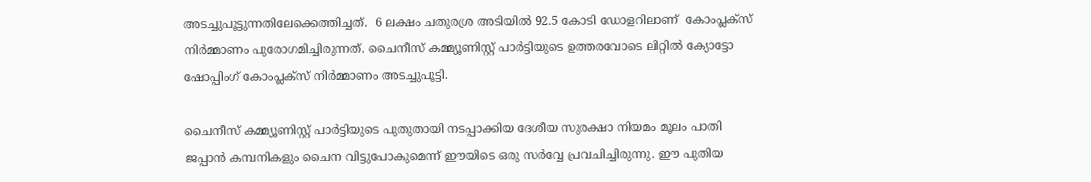അടച്ചുപൂട്ടുന്നതിലേക്കെത്തിച്ചത്.  6 ലക്ഷം ചതുരശ്ര അടിയില്‍ 92.5 കോടി ഡോളറിലാണ്  കോംപ്ലക്‌സ് നിര്‍മ്മാണം പുരോഗമിച്ചിരുന്നത്. ചൈനീസ് കമ്മ്യൂണിസ്റ്റ് പാര്‍ട്ടിയുടെ ഉത്തരവോടെ ലിറ്റില്‍ ക്യോട്ടോ ഷോപ്പിംഗ് കോംപ്ലക്സ് നിര്‍മ്മാണം അടച്ചുപൂട്ടി.

ചൈനീസ് കമ്മ്യൂണിസ്റ്റ് പാര്‍ട്ടിയുടെ പുതുതായി നടപ്പാക്കിയ ദേശീയ സുരക്ഷാ നിയമം മൂലം പാതി ജപ്പാന്‍ കമ്പനികളും ചൈന വിട്ടുപോകുമെന്ന് ഈയിടെ ഒരു സര്‍വ്വേ പ്രവചിച്ചിരുന്നു. ഈ പുതിയ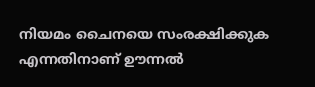നിയമം ചൈനയെ സംരക്ഷിക്കുക എന്നതിനാണ് ഊന്നല്‍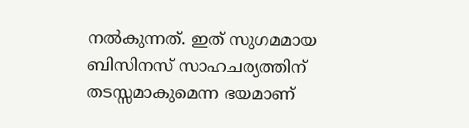നല്‍കുന്നത്. ഇത് സുഗമമായ ബിസിനസ് സാഹചര്യത്തിന് തടസ്സമാകുമെന്ന ഭയമാണ്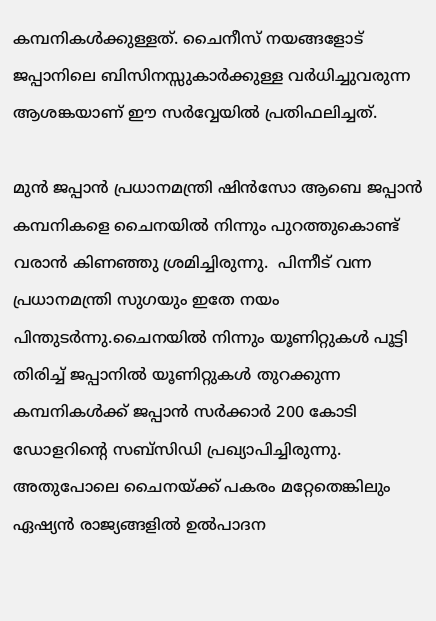കമ്പനികള്‍ക്കുള്ളത്. ചൈനീസ് നയങ്ങളോട് ജപ്പാനിലെ ബിസിനസ്സുകാര്‍ക്കുള്ള വര്‍ധിച്ചുവരുന്ന ആശങ്കയാണ് ഈ സര്‍വ്വേയില്‍ പ്രതിഫലിച്ചത്.

മുന്‍ ജപ്പാന്‍ പ്രധാനമന്ത്രി ഷിന്‍സോ ആബെ ജപ്പാന്‍ കമ്പനികളെ ചൈനയില്‍ നിന്നും പുറത്തുകൊണ്ട് വരാന്‍ കിണഞ്ഞു ശ്രമിച്ചിരുന്നു.  പിന്നീട് വന്ന പ്രധാനമന്ത്രി സുഗയും ഇതേ നയം പിന്തുടര്‍ന്നു.ചൈനയില്‍ നിന്നും യൂണിറ്റുകള്‍ പൂട്ടി തിരിച്ച് ജപ്പാനില്‍ യൂണിറ്റുകള്‍ തുറക്കുന്ന കമ്പനികള്‍ക്ക് ജപ്പാന്‍ സര്‍ക്കാര്‍ 200 കോടി ഡോളറിന്റെ സബ്‌സിഡി പ്രഖ്യാപിച്ചിരുന്നു. അതുപോലെ ചൈനയ്‌ക്ക് പകരം മറ്റേതെങ്കിലും ഏഷ്യന്‍ രാജ്യങ്ങളില്‍ ഉല്‍പാദന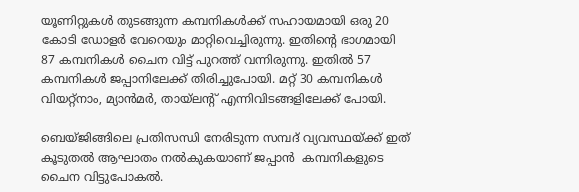യൂണിറ്റുകള്‍ തുടങ്ങുന്ന കമ്പനികള്‍ക്ക് സഹായമായി ഒരു 20 കോടി ഡോളര്‍ വേറെയും മാറ്റിവെച്ചിരുന്നു. ഇതിന്റെ ഭാഗമായി 87 കമ്പനികള്‍ ചൈന വിട്ട് പുറത്ത് വന്നിരുന്നു. ഇതില്‍ 57 കമ്പനികള്‍ ജപ്പാനിലേക്ക് തിരിച്ചുപോയി. മറ്റ് 30 കമ്പനികള്‍ വിയറ്റ്‌നാം, മ്യാന്‍മര്‍, തായ്‌ലന്റ് എന്നിവിടങ്ങളിലേക്ക് പോയി.

ബെയ്ജിങ്ങിലെ പ്രതിസന്ധി നേരിടുന്ന സമ്പദ് വ്യവസ്ഥയ്‌ക്ക് ഇത് കൂടുതല്‍ ആഘാതം നല്‍കുകയാണ് ജപ്പാന്‍  കമ്പനികളുടെ ചൈന വിട്ടുപോകല്‍.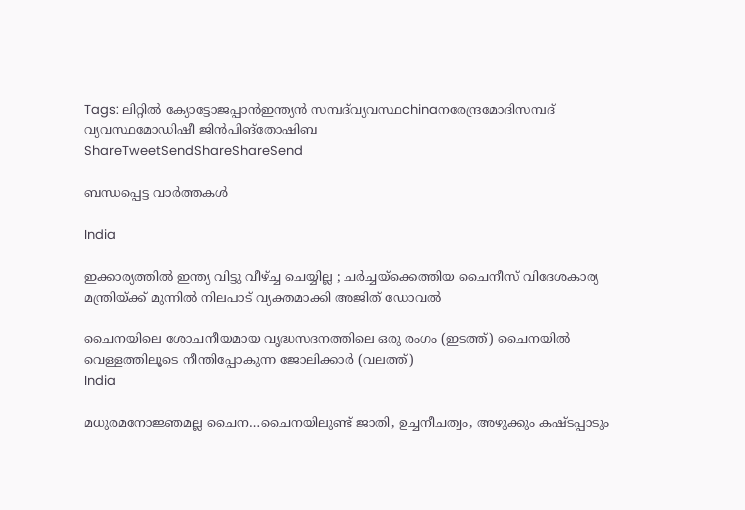Tags: ലിറ്റില്‍ ക്യോട്ടോജപ്പാന്‍ഇന്ത്യന്‍ സമ്പദ്‌വ്യവസ്ഥchinaനരേന്ദ്രമോദിസമ്പദ് വ്യവസ്ഥമോഡിഷീ ജിന്‍പിങ്തോഷിബ
ShareTweetSendShareShareSend

ബന്ധപ്പെട്ട വാര്‍ത്തകള്‍

India

ഇക്കാര്യത്തിൽ ഇന്ത്യ വിട്ടു വീഴ്‌ച്ച ചെയ്യില്ല ; ചർച്ചയ്‌ക്കെത്തിയ ചൈനീസ് വിദേശകാര്യ മന്ത്രിയ്‌ക്ക് മുന്നിൽ നിലപാട് വ്യക്തമാക്കി അജിത് ഡോവൽ

ചൈനയിലെ ശോചനീയമായ വൃദ്ധസദനത്തിലെ ഒരു രംഗം (ഇടത്ത്) ചൈനയില്‍ വെള്ളത്തിലൂടെ നീന്തിപ്പോകുന്ന ജോലിക്കാര്‍ (വലത്ത്)
India

മധുരമനോജ്ഞമല്ല ചൈന…ചൈനയിലുണ്ട് ജാതി, ഉച്ചനീചത്വം, അഴുക്കും കഷ്ടപ്പാടും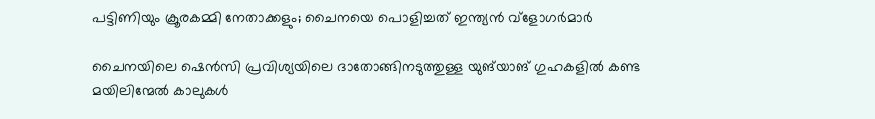പട്ടിണിയും ക്രൂരകമ്മി നേതാക്കളും; ചൈനയെ പൊളിച്ചത് ഇന്ത്യന്‍ വ്ളോഗര്‍മാര്‍

ചൈനയിലെ ഷെൻസി പ്രവിശ്യയിലെ ദാതോങ്ങിനടുത്തുള്ള യുങ്‌യാങ് ഗുഹകളിൽ കണ്ട മയിലിന്മേൽ കാലുകൾ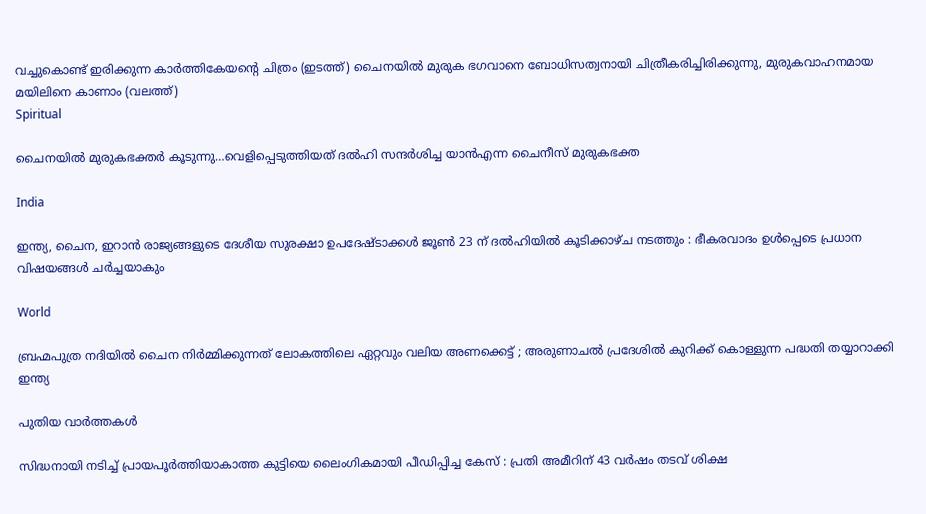വച്ചുകൊണ്ട് ഇരിക്കുന്ന കാർത്തികേയന്‍റെ ചിത്രം (ഇടത്ത്) ചൈനയില്‍ മുരുക ഭഗവാനെ ബോധിസത്വനായി ചിത്രീകരിച്ചിരിക്കുന്നു, മുരുകവാഹനമായ മയിലിനെ കാണാം (വലത്ത്)
Spiritual

ചൈനയില്‍ മുരുകഭക്തര്‍ കൂടുന്നു…വെളിപ്പെടുത്തിയത് ദല്‍ഹി സന്ദര്‍ശിച്ച യാന്‍എന്ന ചൈനീസ് മുരുകഭക്ത

India

ഇന്ത്യ, ചൈന, ഇറാൻ രാജ്യങ്ങളുടെ ദേശീയ സുരക്ഷാ ഉപദേഷ്ടാക്കൾ ജൂൺ 23 ന് ദൽഹിയിൽ കൂടിക്കാഴ്ച നടത്തും : ഭീകരവാദം ഉൾപ്പെടെ പ്രധാന വിഷയങ്ങൾ ചർച്ചയാകും

World

ബ്രഹ്മപുത്ര നദിയിൽ ചൈന നിർമ്മിക്കുന്നത് ലോകത്തിലെ ഏറ്റവും വലിയ അണക്കെട്ട് ; അരുണാചൽ പ്രദേശിൽ കുറിക്ക് കൊള്ളുന്ന പദ്ധതി തയ്യാറാക്കി ഇന്ത്യ

പുതിയ വാര്‍ത്തകള്‍

സിദ്ധനായി നടിച്ച് പ്രായപൂർത്തിയാകാത്ത കുട്ടിയെ ലൈംഗികമായി പീഡിപ്പിച്ച കേസ് : പ്രതി അമീറിന് 43 വർഷം തടവ് ശിക്ഷ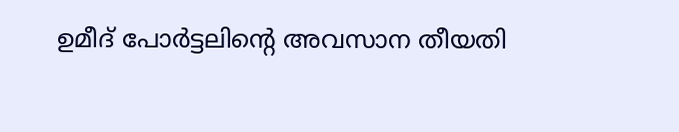ഉമീദ് പോർട്ടലിന്റെ അവസാന തീയതി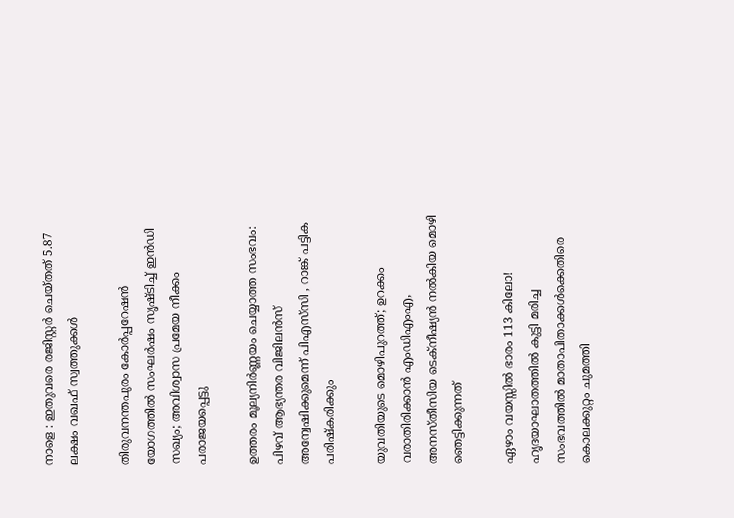നാളെ : ഇതുവരെ രജിസ്റ്റർ ചെയ്തത് 5.87 ലക്ഷം വഖഫ് സ്വത്തുക്കൾ

തിരുവനന്തപുരം കോർപ്പറേഷൻ യോഗത്തിൽ സംഘർഷം സൃഷ്ടിച്ച് ഇൻഡി സഖ്യം; അവിശ്വാസ പ്രമേയ നീക്കം പരാജയപ്പെട്ടു

ഉത്തരം മൂല്യനിർണ്ണയം ചെയ്യാത്ത സംഭവം: പിഴവ് ആഭ്യന്തര വിജിലൻസ് അന്വേഷിക്കുമെന്ന് പിഎസ്‌സി , റാങ്ക് പട്ടിക പരിഷ്‌കരിക്കും

യുവതിയുടെ മൊഴിപുറത്ത്; ഉറക്കം വരാതിരിക്കാന്‍ എംഡിഎംഎ, അനസ്തീസിയ ടെക്നീഷ്യന്‍ നൽകിയ മൊഴി ഞെട്ടിക്കുന്നത്

ഏഴാം വയസ്സിൽ ഭാരം 113 കിലോ! ഹൃദയാഘാതത്തിൽ കുട്ടി മരിച്ച സംഭവത്തിൽ മാതാപിതാക്കൾക്കെതിരെ കൊലക്കുറ്റം ചുമത്തി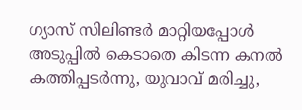ഗ്യാസ് സിലിണ്ടർ മാറ്റിയപ്പോൾ അടുപ്പിൽ കെടാതെ കിടന്ന കനൽ കത്തിപ്പടർന്നു, യുവാവ് മരിച്ചു,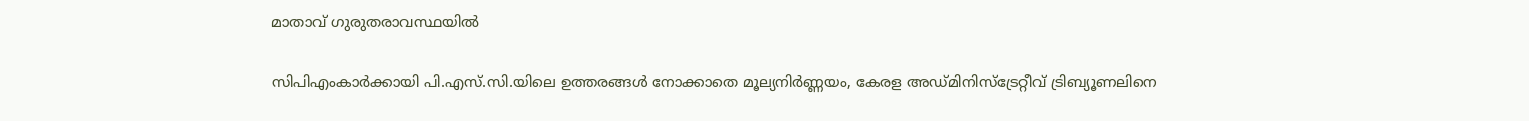മാതാവ് ഗുരുതരാവസ്ഥയിൽ

സിപിഎംകാർക്കായി പി.എസ്.സി.യിലെ ഉത്തരങ്ങൾ നോക്കാതെ മൂല്യനിര്‍ണ്ണയം, കേരള അഡ്മിനിസ്ട്രേറ്റീവ് ട്രിബ്യൂണലിനെ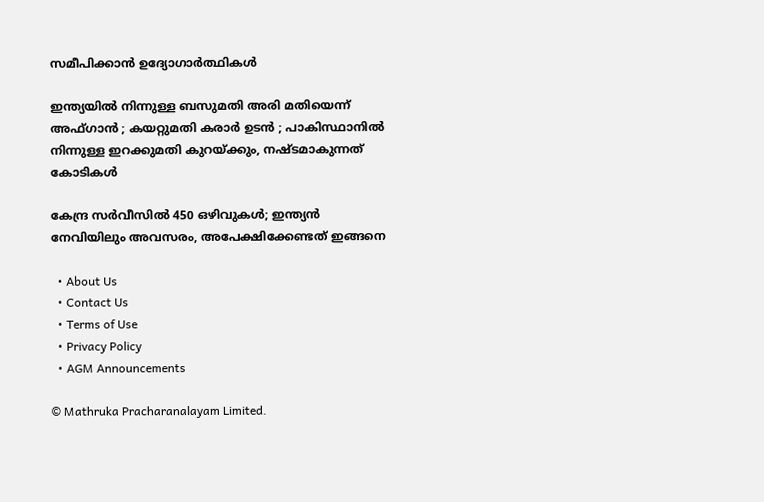സമീപിക്കാൻ ഉദ്യോഗാർത്ഥികൾ

ഇന്ത്യയിൽ നിന്നുള്ള ബസുമതി അരി മതിയെന്ന് അഫ്ഗാൻ ; കയറ്റുമതി കരാർ ഉടൻ ; പാകിസ്ഥാനിൽ നിന്നുള്ള ഇറക്കുമതി കുറയ്‌ക്കും, നഷ്ടമാകുന്നത് കോടികൾ

കേന്ദ്ര സർവീസിൽ 450 ഒഴിവുകൾ; ഇന്ത്യൻ നേവിയിലും അവസരം, അപേക്ഷിക്കേണ്ടത് ഇങ്ങനെ

  • About Us
  • Contact Us
  • Terms of Use
  • Privacy Policy
  • AGM Announcements

© Mathruka Pracharanalayam Limited.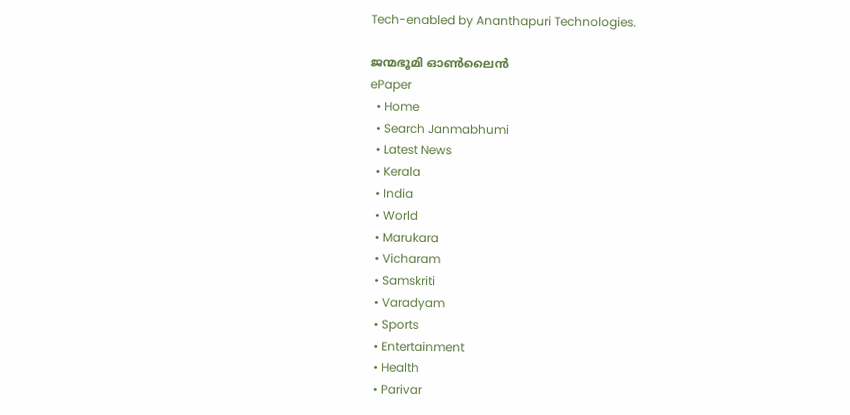Tech-enabled by Ananthapuri Technologies.

ജന്മഭൂമി ഓണ്‍ലൈന്‍
ePaper
  • Home
  • Search Janmabhumi
  • Latest News
  • Kerala
  • India
  • World
  • Marukara
  • Vicharam
  • Samskriti
  • Varadyam
  • Sports
  • Entertainment
  • Health
  • Parivar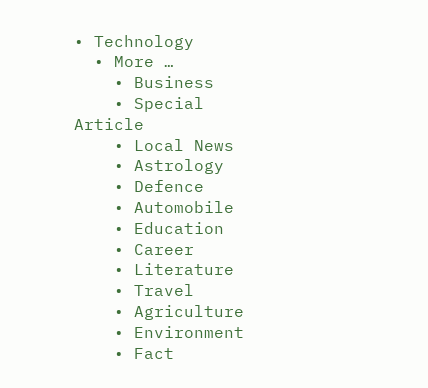• Technology
  • More …
    • Business
    • Special Article
    • Local News
    • Astrology
    • Defence
    • Automobile
    • Education
    • Career
    • Literature
    • Travel
    • Agriculture
    • Environment
    • Fact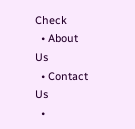Check
  • About Us
  • Contact Us
  •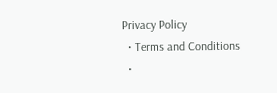Privacy Policy
  • Terms and Conditions
  •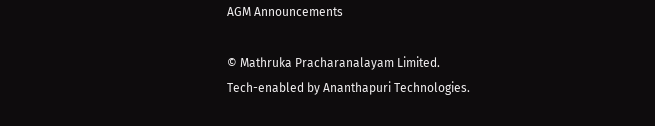AGM Announcements

© Mathruka Pracharanalayam Limited.
Tech-enabled by Ananthapuri Technologies.